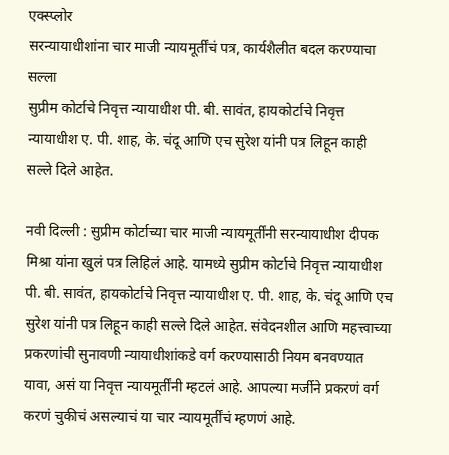एक्स्प्लोर
सरन्यायाधीशांना चार माजी न्यायमूर्तींचं पत्र, कार्यशैलीत बदल करण्याचा सल्ला
सुप्रीम कोर्टाचे निवृत्त न्यायाधीश पी. बी. सावंत, हायकोर्टाचे निवृत्त न्यायाधीश ए. पी. शाह, के. चंदू आणि एच सुरेश यांनी पत्र लिहून काही सल्ले दिले आहेत.

नवी दिल्ली : सुप्रीम कोर्टाच्या चार माजी न्यायमूर्तींनी सरन्यायाधीश दीपक मिश्रा यांना खुलं पत्र लिहिलं आहे. यामध्ये सुप्रीम कोर्टाचे निवृत्त न्यायाधीश पी. बी. सावंत, हायकोर्टाचे निवृत्त न्यायाधीश ए. पी. शाह, के. चंदू आणि एच सुरेश यांनी पत्र लिहून काही सल्ले दिले आहेत. संवेदनशील आणि महत्त्वाच्या प्रकरणांची सुनावणी न्यायाधीशांकडे वर्ग करण्यासाठी नियम बनवण्यात यावा, असं या निवृत्त न्यायमूर्तींनी म्हटलं आहे. आपल्या मर्जीने प्रकरणं वर्ग करणं चुकीचं असल्याचं या चार न्यायमूर्तींचं म्हणणं आहे.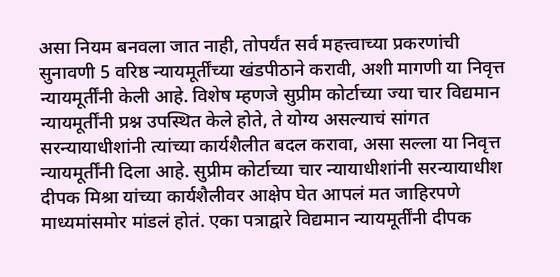असा नियम बनवला जात नाही, तोपर्यंत सर्व महत्त्वाच्या प्रकरणांची सुनावणी 5 वरिष्ठ न्यायमूर्तींच्या खंडपीठाने करावी, अशी मागणी या निवृत्त न्यायमूर्तींनी केली आहे. विशेष म्हणजे सुप्रीम कोर्टाच्या ज्या चार विद्यमान न्यायमूर्तींनी प्रश्न उपस्थित केले होते, ते योग्य असल्याचं सांगत सरन्यायाधीशांनी त्यांच्या कार्यशैलीत बदल करावा, असा सल्ला या निवृत्त न्यायमूर्तींनी दिला आहे. सुप्रीम कोर्टाच्या चार न्यायाधीशांनी सरन्यायाधीश दीपक मिश्रा यांच्या कार्यशैलीवर आक्षेप घेत आपलं मत जाहिरपणे माध्यमांसमोर मांडलं होतं. एका पत्राद्वारे विद्यमान न्यायमूर्तींनी दीपक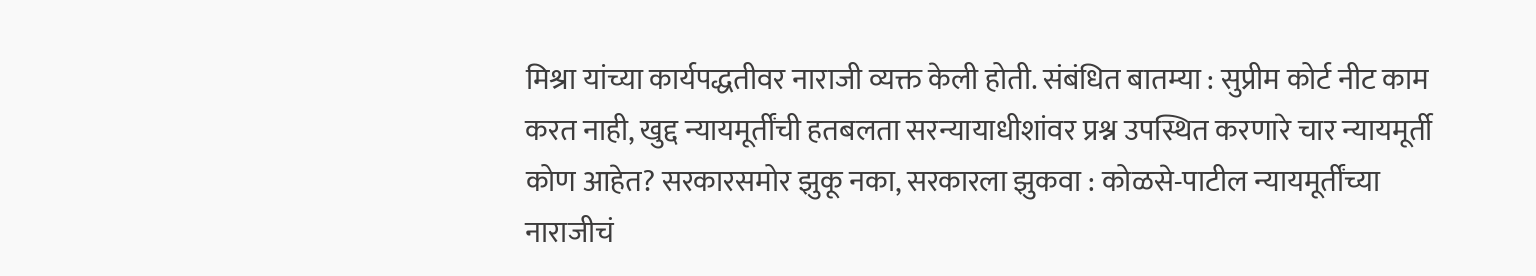मिश्रा यांच्या कार्यपद्धतीवर नाराजी व्यक्त केली होती. संबंधित बातम्या : सुप्रीम कोर्ट नीट काम करत नाही, खुद्द न्यायमूर्तींची हतबलता सरन्यायाधीशांवर प्रश्न उपस्थित करणारे चार न्यायमूर्ती कोण आहेत? सरकारसमोर झुकू नका, सरकारला झुकवा : कोळसे-पाटील न्यायमूर्तींच्या नाराजीचं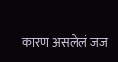कारण असलेलं जज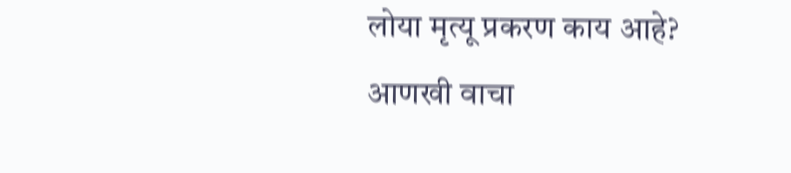लोया मृत्यू प्रकरण काय आहे?
आणखी वाचा